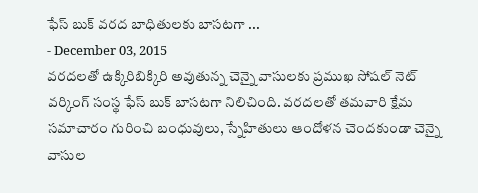ఫేస్ బుక్ వరద బాధితులకు బాసటగా ...
- December 03, 2015
వరదలతో ఉక్కిరిబిక్కిరి అవుతున్న చెన్నై వాసులకు ప్రముఖ సోషల్ నెట్ వర్కింగ్ సంస్థ ఫేస్ బుక్ బాసటగా నిలిచింది. వరదలతో తమవారి క్షేమ సమాచారం గురించి బంధువులు, స్నేహితులు ఆందోళన చెందకుండా చెన్నై వాసుల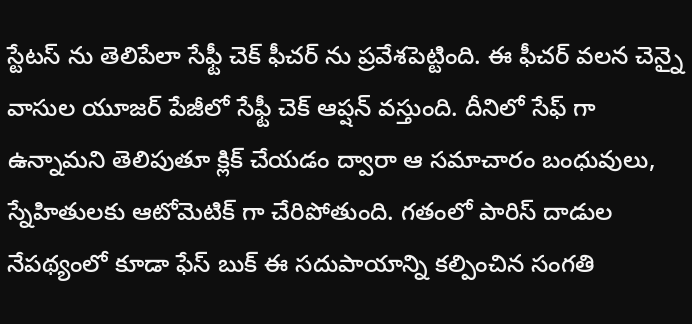స్టేటస్ ను తెలిపేలా సేఫ్టీ చెక్ ఫీచర్ ను ప్రవేశపెట్టింది. ఈ ఫీచర్ వలన చెన్నై వాసుల యూజర్ పేజీలో సేఫ్టీ చెక్ ఆప్షన్ వస్తుంది. దీనిలో సేఫ్ గా ఉన్నామని తెలిపుతూ క్లిక్ చేయడం ద్వారా ఆ సమాచారం బంధువులు, స్నేహితులకు ఆటోమెటిక్ గా చేరిపోతుంది. గతంలో పారిస్ దాడుల నేపథ్యంలో కూడా ఫేస్ బుక్ ఈ సదుపాయాన్ని కల్పించిన సంగతి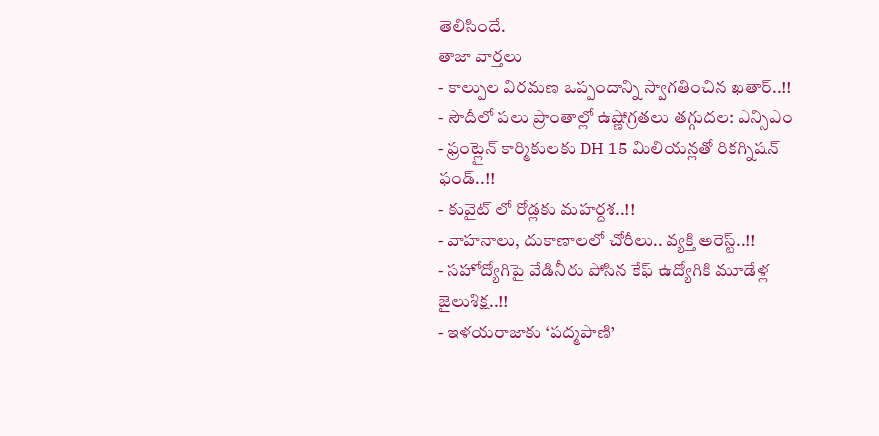తెలిసిందే.
తాజా వార్తలు
- కాల్పుల విరమణ ఒప్పందాన్ని స్వాగతించిన ఖతార్..!!
- సౌదీలో పలు ప్రాంతాల్లో ఉష్ణోగ్రతలు తగ్గుదల: ఎన్సిఎం
- ఫ్రంట్లైన్ కార్మికులకు DH 15 మిలియన్లతో రికగ్నిషన్ ఫండ్..!!
- కువైట్ లో రోడ్లకు మహర్దశ..!!
- వాహనాలు, దుకాణాలలో చోరీలు.. వ్యక్తి అరెస్ట్..!!
- సహోద్యోగిపై వేడినీరు పోసిన కేఫ్ ఉద్యోగికి మూడేళ్ల జైలుశిక్ష..!!
- ఇళయరాజాకు ‘పద్మపాణి’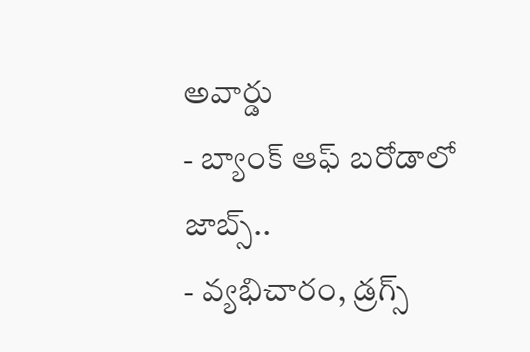అవార్డు
- బ్యాంక్ ఆఫ్ బరోడాలో జాబ్స్..
- వ్యభిచారం, డ్రగ్స్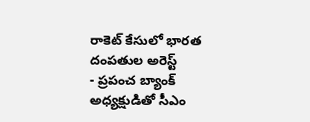రాకెట్ కేసులో భారత దంపతుల అరెస్ట్
- ప్రపంచ బ్యాంక్ అధ్యక్షుడితో సీఎం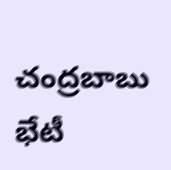చంద్రబాబు భేటీ